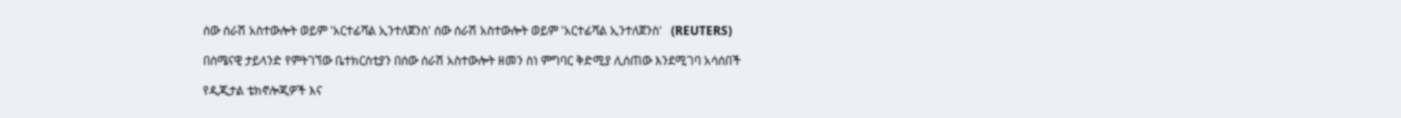ሰው ሰራሽ አስተውሎት ወይም 'አርተፊሻል ኢንተለጀንስ' ሰው ሰራሽ አስተውሎት ወይም 'አርተፊሻል ኢንተለጀንስ'   (REUTERS)

በሰሜናዊ ታይላንድ የምትገኘው ቤተክርስቲያን በሰው ሰራሽ አስተውሎት ዘመን ስነ ምግባር ቅድሚያ ሊሰጠው እንደሚገባ አሳሰበች

የዲጂታል ቴክኖሎጂዎች እና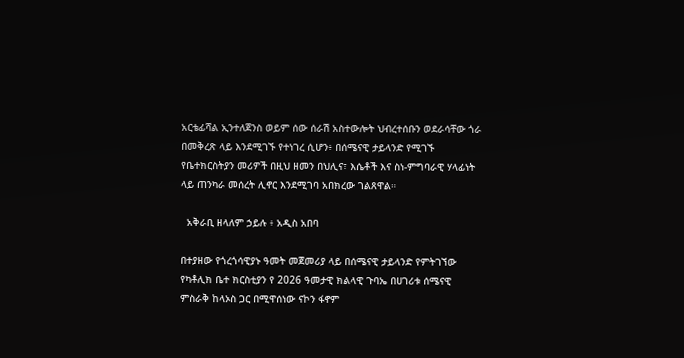አርቴፊሻል ኢንተለጀንስ ወይም ሰው ሰራሽ አስተውሎት ህብረተሰቡን ወደራሳቸው ጎራ በመቅረጽ ላይ እንደሚገኙ የተነገረ ሲሆን፥ በሰሜናዊ ታይላንድ የሚገኙ የቤተክርስትያን መሪዎች በዚህ ዘመን በህሊና፣ እሴቶች እና ስነ-ምግባራዊ ሃላፊነት ላይ ጠንካራ መሰረት ሊኖር እንደሚገባ አበክረው ገልጸዋል።

  አቅራቢ ዘላለም ኃይሉ ፥ አዲስ አበባ

በተያዘው የጎረጎሳዊያኑ ዓመት መጀመሪያ ላይ በሰሜናዊ ታይላንድ የምትገኘው የካቶሊክ ቤተ ክርስቲያን የ 2026 ዓመታዊ ክልላዊ ጉባኤ በሀገሪቱ ሰሜናዊ ምስራቅ ከላኦስ ጋር በሚዋሰነው ናኮን ፋኖም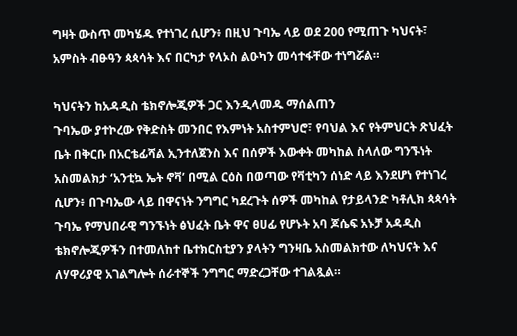ግዛት ውስጥ መካሄዱ የተነገረ ሲሆን፥ በዚህ ጉባኤ ላይ ወደ 200 የሚጠጉ ካህናት፣ አምስት ብፁዓን ጳጳሳት እና በርካታ የላኦስ ልዑካን መሳተፋቸው ተነግሯል።

ካህናትን ከአዳዲስ ቴክኖሎጂዎች ጋር እንዲላመዱ ማሰልጠን
ጉባኤው ያተኮረው የቅድስት መንበር የእምነት አስተምህሮ፣ የባህል እና የትምህርት ጽህፈት ቤት በቅርቡ በአርቴፊሻል ኢንተለጀንስ እና በሰዎች እውቀት መካከል ስላለው ግንኙነት አስመልክታ ‘አንቲኳ ኤት ኖቫ’ በሚል ርዕስ በወጣው የቫቲካን ሰነድ ላይ እንደሆነ የተነገረ ሲሆን፥ በጉባኤው ላይ በዋናነት ንግግር ካደረጉት ሰዎች መካከል የታይላንድ ካቶሊክ ጳጳሳት ጉባኤ የማህበራዊ ግንኙነት ፅህፈት ቤት ዋና ፀሀፊ የሆኑት አባ ጆሴፍ አኑቻ አዳዲስ ቴክኖሎጂዎችን በተመለከተ ቤተክርስቲያን ያላትን ግንዛቤ አስመልክተው ለካህናት እና ለሃዋሪያዊ አገልግሎት ሰራተኞች ንግግር ማድረጋቸው ተገልጿል።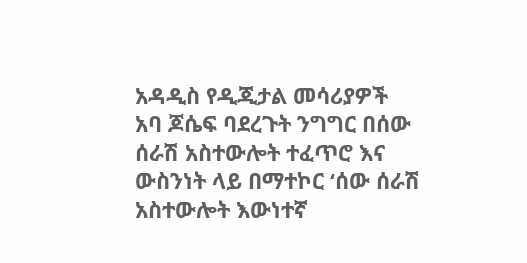አዳዲስ የዲጂታል መሳሪያዎች
አባ ጆሴፍ ባደረጉት ንግግር በሰው ሰራሽ አስተውሎት ተፈጥሮ እና ውስንነት ላይ በማተኮር ‘ሰው ሰራሽ አስተውሎት እውነተኛ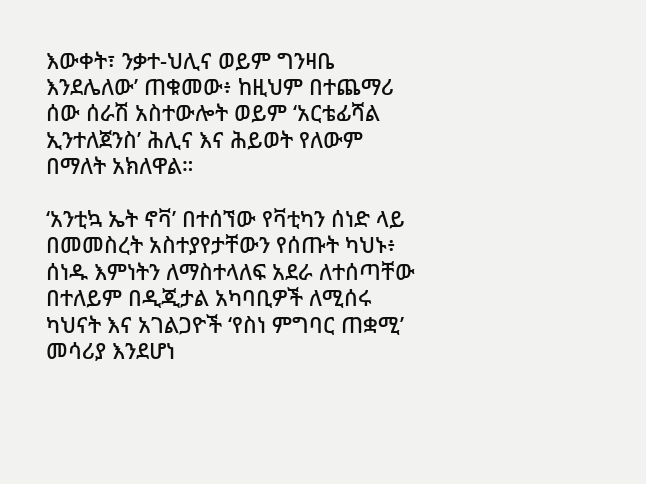እውቀት፣ ንቃተ-ህሊና ወይም ግንዛቤ እንደሌለው’ ጠቁመው፥ ከዚህም በተጨማሪ ሰው ሰራሽ አስተውሎት ወይም ‘አርቴፊሻል ኢንተለጀንስ’ ሕሊና እና ሕይወት የለውም በማለት አክለዋል።

‘አንቲኳ ኤት ኖቫ’ በተሰኘው የቫቲካን ሰነድ ላይ በመመስረት አስተያየታቸውን የሰጡት ካህኑ፥ ሰነዱ እምነትን ለማስተላለፍ አደራ ለተሰጣቸው በተለይም በዲጂታል አካባቢዎች ለሚሰሩ ካህናት እና አገልጋዮች ‘የስነ ምግባር ጠቋሚ’ መሳሪያ እንደሆነ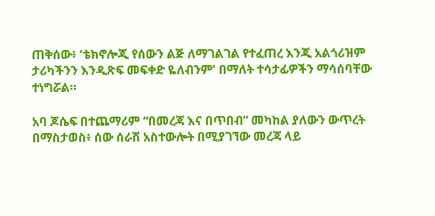ጠቅሰው፥ ‘ቴክኖሎጂ የሰውን ልጅ ለማገልገል የተፈጠረ እንጂ አልጎሪዝም ታሪካችንን እንዲጽፍ መፍቀድ ዬለብንም’ በማለት ተሳታፊዎችን ማሳሰባቸው ተነግሯል።

አባ ጆሴፍ በተጨማሪም “በመረጃ እና በጥበብ” መካከል ያለውን ውጥረት በማስታወስ፥ ሰው ሰራሽ አስተውሎት በሚያገኘው መረጃ ላይ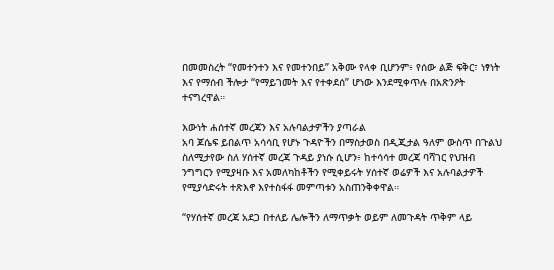በመመስረት “የመተንተን እና የመተንበይ” አቅሙ የላቀ ቢሆንም፥ የሰው ልጅ ፍቅር፣ ነፃነት እና የማሰብ ችሎታ “የማይገመት እና የተቀደሰ” ሆነው እንደሚቀጥሉ በአጽንዖት ተናግረዋል።

እውነት ሐሰተኛ መረጃን እና አሉባልታዎችን ያጣራል
አባ ጆሴፍ ይበልጥ አሳሳቢ የሆኑ ጉዳዮችን በማስታወስ በዲጂታል ዓለም ውስጥ በጉልህ ስለሚታየው ስለ ሃሰተኛ መረጃ ጉዳይ ያነሱ ሲሆን፥ ከተሳሳተ መረጃ ባሻገር የህዝብ ንግግርን የሚያዛቡ እና አመለካከቶችን የሚቀይሩት ሃሰተኛ ወሬዎች እና አሉባልታዎች የሚያሳድሩት ተጽእኖ እየተስፋፋ መምጣቱን አስጠንቅቀዋል።

“የሃሰተኛ መረጃ አደጋ በተለይ ሌሎችን ለማጥቃት ወይም ለመጉዳት ጥቅም ላይ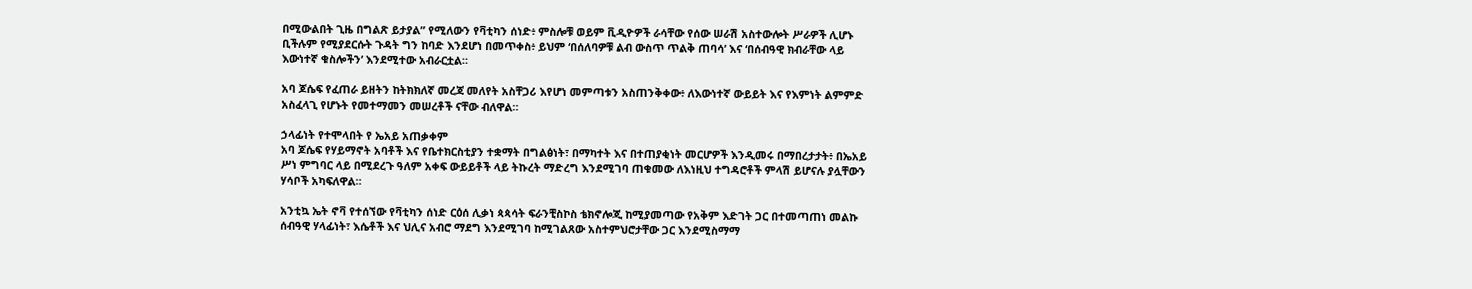በሚውልበት ጊዜ በግልጽ ይታያል” የሚለውን የቫቲካን ሰነድ፥ ምስሎቹ ወይም ቪዲዮዎች ራሳቸው የሰው ሠራሽ አስተውሎት ሥራዎች ሊሆኑ ቢችሉም የሚያደርሱት ጉዳት ግን ከባድ እንደሆነ በመጥቀስ፥ ይህም ‘በሰለባዎቹ ልብ ውስጥ ጥልቅ ጠባሳ’ እና ‘በሰብዓዊ ክብራቸው ላይ እውነተኛ ቁስሎችን’ እንደሚተው አብራርቷል።

አባ ጆሴፍ የፈጠራ ይዘትን ከትክክለኛ መረጃ መለየት አስቸጋሪ እየሆነ መምጣቱን አስጠንቅቀው፥ ለእውነተኛ ውይይት እና የእምነት ልምምድ አስፈላጊ የሆኑት የመተማመን መሠረቶች ናቸው ብለዋል።

ኃላፊነት የተሞላበት የ ኤአይ አጠቃቀም
አባ ጆሴፍ የሃይማኖት አባቶች እና የቤተክርስቲያን ተቋማት በግልፅነት፣ በማካተት እና በተጠያቂነት መርሆዎች እንዲመሩ በማበረታታት፥ በኤአይ ሥነ ምግባር ላይ በሚደረጉ ዓለም አቀፍ ውይይቶች ላይ ትኩረት ማድረግ እንደሚገባ ጠቁመው ለእነዚህ ተግዳሮቶች ምላሽ ይሆናሉ ያሏቸውን ሃሳቦች አካፍለዋል።

አንቲኳ ኤት ኖቫ የተሰኘው የቫቲካን ሰነድ ርዕሰ ሊቃነ ጳጳሳት ፍራንቺስኮስ ቴክኖሎጂ ከሚያመጣው የአቅም እድገት ጋር በተመጣጠነ መልኩ ሰብዓዊ ሃላፊነት፣ እሴቶች እና ህሊና አብሮ ማደግ እንደሚገባ ከሚገልጸው አስተምህሮታቸው ጋር እንደሚስማማ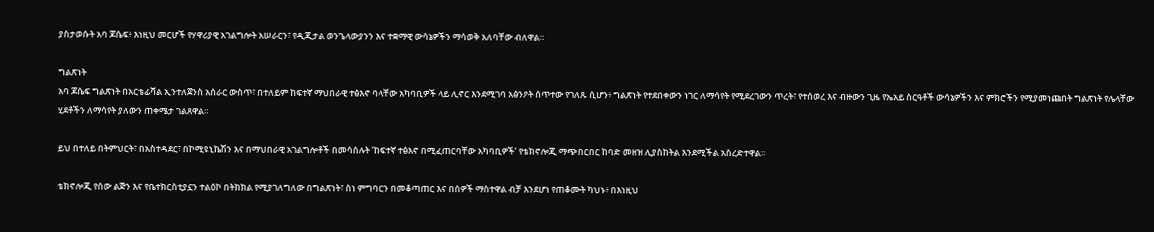ያስታወሱት አባ ጆሴፍ፥ እነዚህ መርሆች የሃዋሪያዊ አገልግሎት አሠራርን፣ የዲጂታል ወንጌላውያንን እና ተቋማዊ ውሳኔዎችን ማሳወቅ አለባቸው ብለዋል።

ግልጽነት
አባ ጆሴፍ ግልጽነት በአርቴፊሻል ኢንተለጀንስ አሰራር ውስጥ፣ በተለይም ከፍተኛ ማህበራዊ ተፅእኖ ባላቸው አካባቢዎች ላይ ሊኖር እንደሚገባ አፅንዖት ሰጥተው የገለጹ ሲሆን፥ ግልጽነት የተደበቀውን ነገር ለማሳየት የሚደረገውን ጥረት፣ የተሰወረ እና ብዙውን ጊዜ የኤአይ ስርዓቶች ውሳኔዎችን እና ምክሮችን የሚያመነጩበት ግልጽነት የሌላቸው ሂደቶችን ለማሳየት ያለውን ጠቀሜታ ገልጸዋል።

ይህ በተለይ በትምህርት፣ በአስተዳደር፣ በኮሚዩኒኬሽን እና በማህበራዊ አገልግሎቶች በመሳሰሉት ‘ከፍተኛ ተፅእኖ በሚፈጠርባቸው አካባቢዎች’ የቴክኖሎጂ ማጭበርበር ከባድ መዘዝ ሊያስከትል እንደሚችል አስረድተዋል።

ቴክኖሎጂ የሰው ልጅን እና የቤተክርስቲያኗን ተልዕኮ በትክክል የሚያገለግለው በግልጽነት፣ ስነ ምግባርን በመቆጣጠር እና በሰዎች ማስተዋል ብቻ እንደሆነ የጠቆሙት ካህኑ፥ በእነዚህ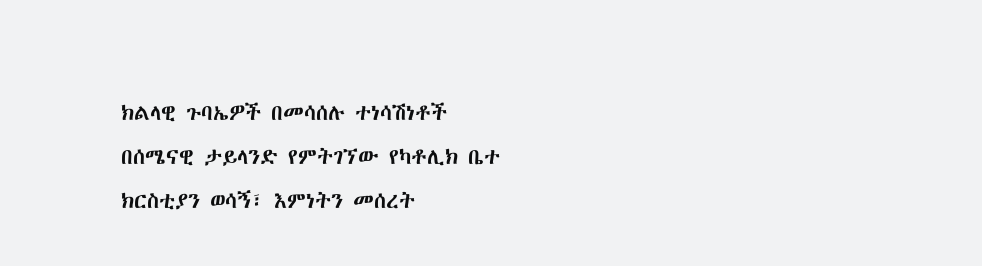ክልላዊ ጉባኤዎች በመሳሰሉ ተነሳሽነቶች በሰሜናዊ ታይላንድ የምትገኘው የካቶሊክ ቤተ ክርስቲያን ወሳኝ፣ እምነትን መሰረት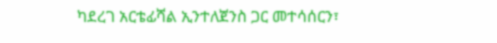ካደረገ አርቴፊሻል ኢንተለጀንስ ጋር መተሳሰርን፣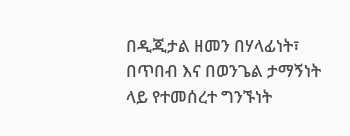በዲጂታል ዘመን በሃላፊነት፣ በጥበብ እና በወንጌል ታማኝነት ላይ የተመሰረተ ግንኙነት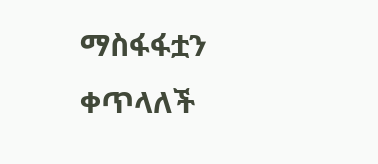ማስፋፋቷን ቀጥላለች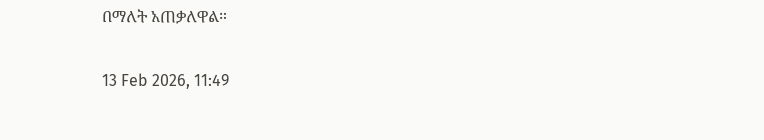በማለት አጠቃለዋል።

13 Feb 2026, 11:49